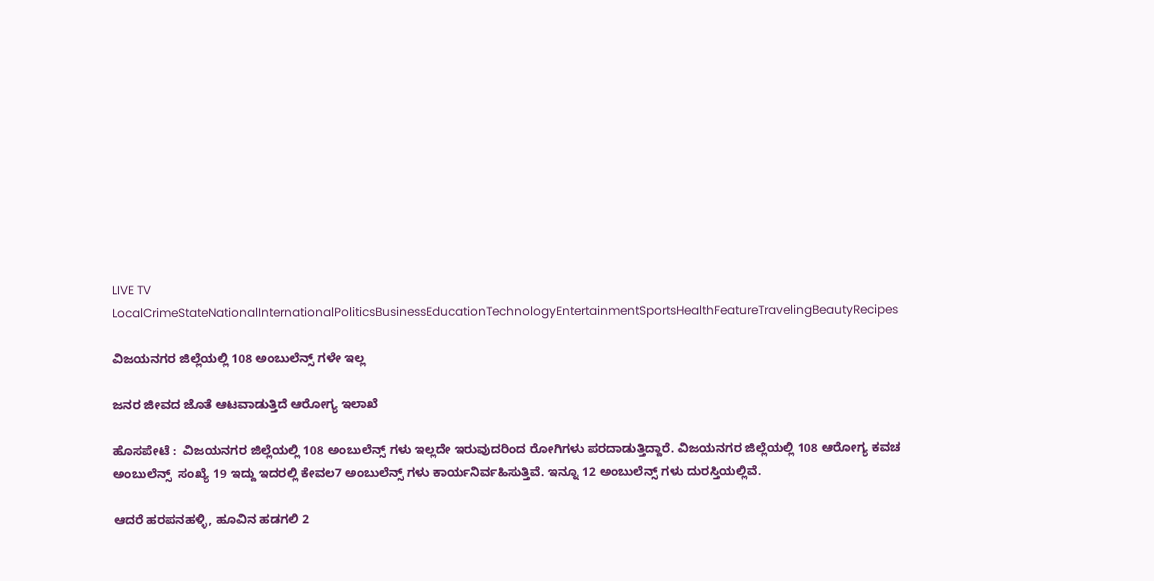LIVE TV LocalCrimeStateNationalInternationalPoliticsBusinessEducationTechnologyEntertainmentSportsHealthFeatureTravelingBeautyRecipes

ವಿಜಯನಗರ ಜಿಲ್ಲೆಯಲ್ಲಿ 108 ಅಂಬುಲೆನ್ಸ್ ಗಳೇ ಇಲ್ಲ

ಜನರ ಜೀವದ ಜೊತೆ ಆಟವಾಡುತ್ತಿದೆ ಆರೋಗ್ಯ ಇಲಾಖೆ

ಹೊಸಪೇಟೆ :  ವಿಜಯನಗರ ಜಿಲ್ಲೆಯಲ್ಲಿ 108 ಅಂಬುಲೆನ್ಸ್ ಗಳು ಇಲ್ಲದೇ ಇರುವುದರಿಂದ ರೋಗಿಗಳು ಪರದಾಡುತ್ತಿದ್ದಾರೆ. ವಿಜಯನಗರ ಜಿಲ್ಲೆಯಲ್ಲಿ 108 ಆರೋಗ್ಯ ಕವಚ ಅಂಬುಲೆನ್ಸ್  ಸಂಖ್ಯೆ 19 ಇದ್ದು ಇದರಲ್ಲಿ ಕೇವಲ7 ಅಂಬುಲೆನ್ಸ್ ಗಳು ಕಾರ್ಯನಿರ್ವಹಿಸುತ್ತಿವೆ. ಇನ್ನೂ 12 ಅಂಬುಲೆನ್ಸ್ ಗಳು ದುರಸ್ತಿಯಲ್ಲಿವೆ.

ಆದರೆ ಹರಪನಹಳ್ಳಿ, ಹೂವಿನ ಹಡಗಲಿ 2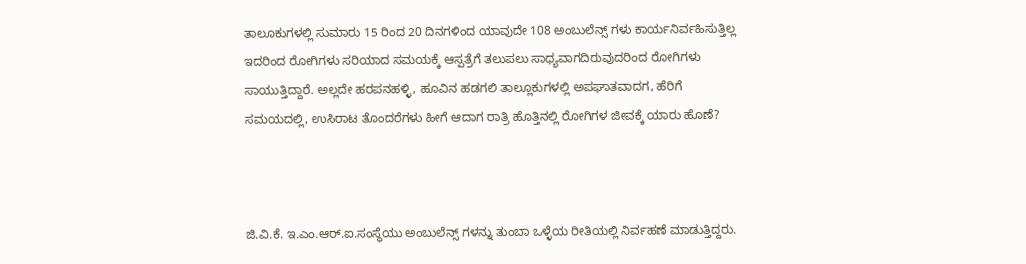ತಾಲೂಕುಗಳಲ್ಲಿ ಸುಮಾರು 15 ರಿಂದ 20 ದಿನಗಳಿಂದ ಯಾವುದೇ 108 ಅಂಬುಲೆನ್ಸ್ ಗಳು ಕಾರ್ಯನಿರ್ವಹಿಸುತ್ತಿಲ್ಲ ಇದರಿಂದ ರೋಗಿಗಳು ಸರಿಯಾದ ಸಮಯಕ್ಕೆ ಆಸ್ಪತ್ರೆಗೆ ತಲುಪಲು ಸಾಧ್ಯವಾಗದಿರುವುದರಿಂದ ರೋಗಿಗಳು ಸಾಯುತ್ತಿದ್ದಾರೆ. ಅಲ್ಲದೇ ಹರಪನಹಳ್ಳಿ, ಹೂವಿನ ಹಡಗಲಿ ತಾಲ್ಲೂಕುಗಳಲ್ಲಿ ಅಪಘಾತವಾದಗ, ಹೆರಿಗೆ ಸಮಯದಲ್ಲಿ, ಉಸಿರಾಟ ತೊಂದರೆಗಳು ಹೀಗೆ ಆದಾಗ ರಾತ್ರಿ ಹೊತ್ತಿನಲ್ಲಿ ರೋಗಿಗಳ ಜೀವಕ್ಕೆ ಯಾರು ಹೊಣೆ?



ಜಿ.ವಿ.ಕೆ. ಇ.ಎಂ.ಆರ್.ಐ.ಸಂಸ್ಥೆಯು ಅಂಬುಲೆನ್ಸ್ ಗಳನ್ನು ತುಂಬಾ ಒಳ್ಳೆಯ ರೀತಿಯಲ್ಲಿ ನಿರ್ವಹಣೆ ಮಾಡುತ್ತಿದ್ದರು.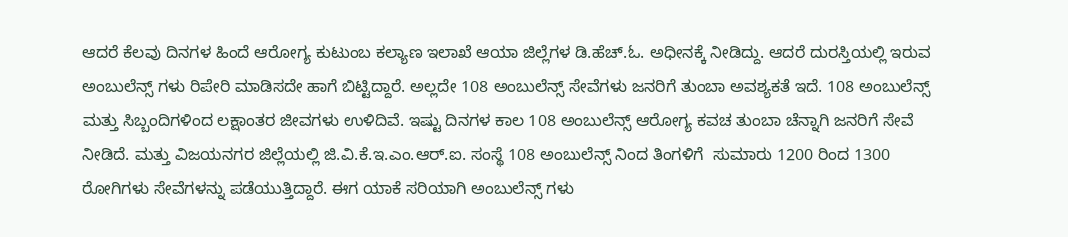ಆದರೆ ಕೆಲವು ದಿನಗಳ ಹಿಂದೆ ಆರೋಗ್ಯ ಕುಟುಂಬ ಕಲ್ಯಾಣ ಇಲಾಖೆ ಆಯಾ ಜಿಲ್ಲೆಗಳ ಡಿ.ಹೆಚ್.ಓ. ಅಧೀನಕ್ಕೆ ನೀಡಿದ್ದು. ಆದರೆ ದುರಸ್ತಿಯಲ್ಲಿ ಇರುವ ಅಂಬುಲೆನ್ಸ್ ಗಳು ರಿಪೇರಿ ಮಾಡಿಸದೇ ಹಾಗೆ ಬಿಟ್ಟಿದ್ದಾರೆ. ಅಲ್ಲದೇ 108 ಅಂಬುಲೆನ್ಸ್ ಸೇವೆಗಳು ಜನರಿಗೆ ತುಂಬಾ ಅವಶ್ಯಕತೆ ಇದೆ. 108 ಅಂಬುಲೆನ್ಸ್ ಮತ್ತು ಸಿಬ್ಬಂದಿಗಳಿಂದ ಲಕ್ಷಾಂತರ ಜೀವಗಳು ಉಳಿದಿವೆ. ಇಷ್ಟು ದಿನಗಳ ಕಾಲ 108 ಅಂಬುಲೆನ್ಸ್ ಆರೋಗ್ಯ ಕವಚ ತುಂಬಾ ಚೆನ್ನಾಗಿ ಜನರಿಗೆ ಸೇವೆ ನೀಡಿದೆ. ಮತ್ತು ವಿಜಯನಗರ ಜಿಲ್ಲೆಯಲ್ಲಿ ಜಿ.ವಿ.ಕೆ.ಇ.ಎಂ.ಆರ್.ಐ. ಸಂಸ್ಥೆ 108 ಅಂಬುಲೆನ್ಸ್ ನಿಂದ ತಿಂಗಳಿಗೆ  ಸುಮಾರು 1200 ರಿಂದ 1300 ರೋಗಿಗಳು ಸೇವೆಗಳನ್ನು ಪಡೆಯುತ್ತಿದ್ದಾರೆ. ಈಗ ಯಾಕೆ ಸರಿಯಾಗಿ ಅಂಬುಲೆನ್ಸ್ ಗಳು‌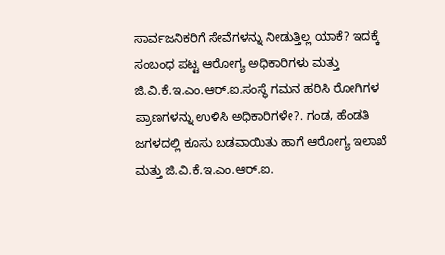ಸಾರ್ವಜನಿಕರಿಗೆ ಸೇವೆಗಳನ್ನು ನೀಡುತ್ತಿಲ್ಲ ಯಾಕೆ? ಇದಕ್ಕೆ ಸಂಬಂಧ ಪಟ್ಟ ಆರೋಗ್ಯ ಅಧಿಕಾರಿಗಳು ಮತ್ತು ಜಿ.ವಿ.ಕೆ.ಇ.ಎಂ.ಆರ್.ಐ.ಸಂಸ್ಥೆ ಗಮನ ಹರಿಸಿ ರೋಗಿಗಳ ಪ್ರಾಣಗಳನ್ನು ಉಳಿಸಿ ಅಧಿಕಾರಿಗಳೇ?. ಗಂಡ, ಹೆಂಡತಿ ಜಗಳದಲ್ಲಿ ಕೂಸು ಬಡವಾಯಿತು ಹಾಗೆ ಆರೋಗ್ಯ ಇಲಾಖೆ ಮತ್ತು ಜಿ.ವಿ.ಕೆ.ಇ.ಎಂ.ಆರ್.ಐ.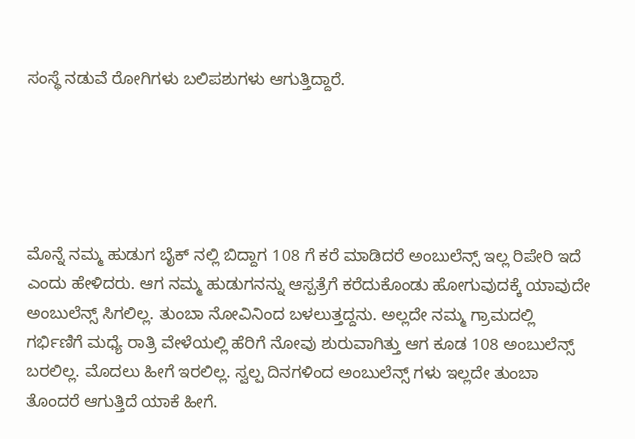ಸಂಸ್ಥೆ ನಡುವೆ ರೋಗಿಗಳು ಬಲಿಪಶುಗಳು ಆಗುತ್ತಿದ್ದಾರೆ.





ಮೊನ್ನೆ ನಮ್ಮ ಹುಡುಗ ಬೈಕ್ ನಲ್ಲಿ ಬಿದ್ದಾಗ 108 ಗೆ ಕರೆ ಮಾಡಿದರೆ ಅಂಬುಲೆನ್ಸ್ ಇಲ್ಲ ರಿಪೇರಿ ಇದೆ ಎಂದು ಹೇಳಿದರು. ಆಗ ನಮ್ಮ ಹುಡುಗನನ್ನು ಆಸ್ಪತ್ರೆಗೆ ಕರೆದುಕೊಂಡು ಹೋಗುವುದಕ್ಕೆ ಯಾವುದೇ ಅಂಬುಲೆನ್ಸ್ ಸಿಗಲಿಲ್ಲ. ತುಂಬಾ ನೋವಿನಿಂದ ಬಳಲುತ್ತದ್ದನು. ಅಲ್ಲದೇ ನಮ್ಮ ಗ್ರಾಮದಲ್ಲಿ ಗರ್ಭಿಣಿಗೆ ಮಧ್ಯೆ ರಾತ್ರಿ ವೇಳೆಯಲ್ಲಿ ಹೆರಿಗೆ ನೋವು ಶುರುವಾಗಿತ್ತು ಆಗ ಕೂಡ 108 ಅಂಬುಲೆನ್ಸ್ ಬರಲಿಲ್ಲ. ಮೊದಲು ಹೀಗೆ ಇರಲಿಲ್ಲ. ಸ್ವಲ್ಪ ದಿನಗಳಿಂದ ಅಂಬುಲೆನ್ಸ್ ಗಳು ಇಲ್ಲದೇ ತುಂಬಾ ತೊಂದರೆ ಆಗುತ್ತಿದೆ ಯಾಕೆ ಹೀಗೆ.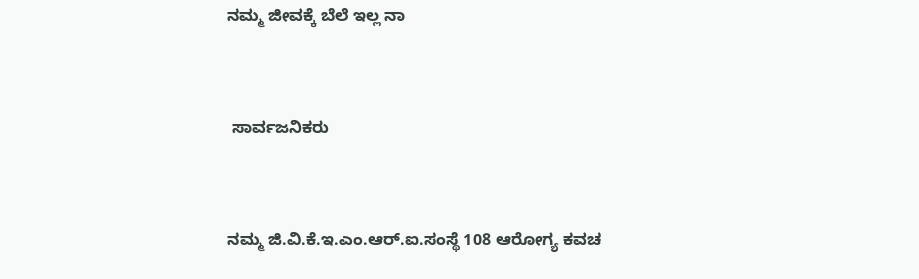ನಮ್ಮ ಜೀವಕ್ಕೆ ಬೆಲೆ ಇಲ್ಲ ನಾ


 ಸಾರ್ವಜನಿಕರು


ನಮ್ಮ ಜಿ.ವಿ.ಕೆ.ಇ.ಎಂ.ಆರ್.ಐ.ಸಂಸ್ಥೆ 108 ಆರೋಗ್ಯ ಕವಚ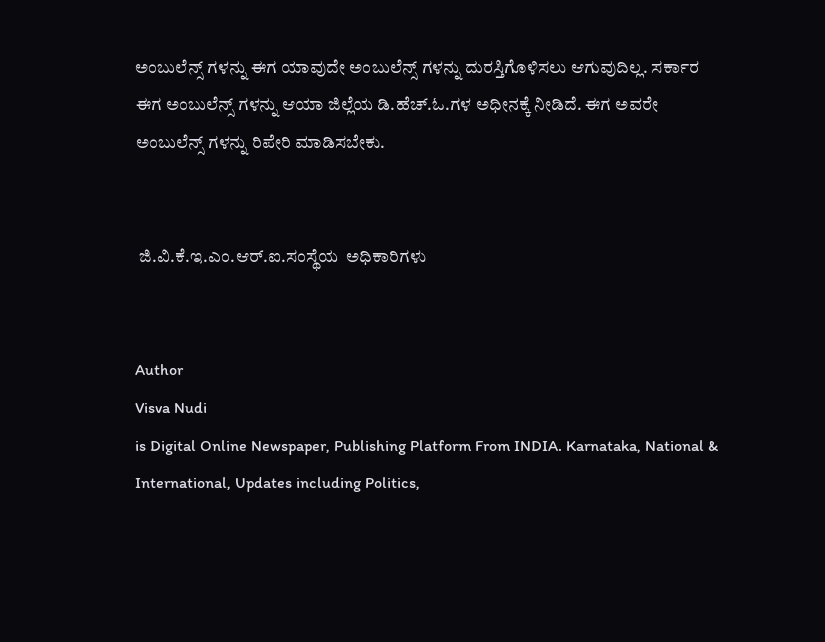ಅಂಬುಲೆನ್ಸ್ ಗಳನ್ನು ಈಗ ಯಾವುದೇ ಅಂಬುಲೆನ್ಸ್ ಗಳನ್ನು ದುರಸ್ತಿಗೊಳಿಸಲು ಆಗುವುದಿಲ್ಲ. ಸರ್ಕಾರ ಈಗ ಅಂಬುಲೆನ್ಸ್ ಗಳನ್ನು ಆಯಾ ಜಿಲ್ಲೆಯ ಡಿ.ಹೆಚ್.ಓ.ಗಳ ಅಧೀನಕ್ಕೆ ನೀಡಿದೆ. ಈಗ ಅವರೇ  ಅಂಬುಲೆನ್ಸ್ ಗಳನ್ನು ರಿಪೇರಿ ಮಾಡಿಸಬೇಕು.


 ಜಿ.ವಿ.ಕೆ.ಇ.ಎಂ.ಆರ್.ಐ.ಸಂಸ್ಥೆಯ  ಅಧಿಕಾರಿಗಳು


Author
Visva Nudi
is Digital Online Newspaper, Publishing Platform From INDIA. Karnataka, National & International, Updates including Politics,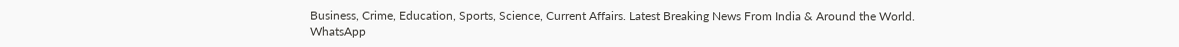Business, Crime, Education, Sports, Science, Current Affairs. Latest Breaking News From India & Around the World.
WhatsApp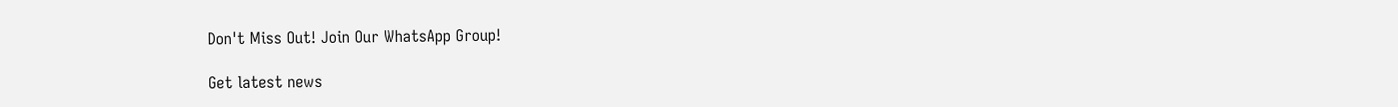Don't Miss Out! Join Our WhatsApp Group!

Get latest news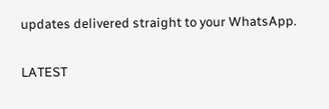updates delivered straight to your WhatsApp.

LATEST